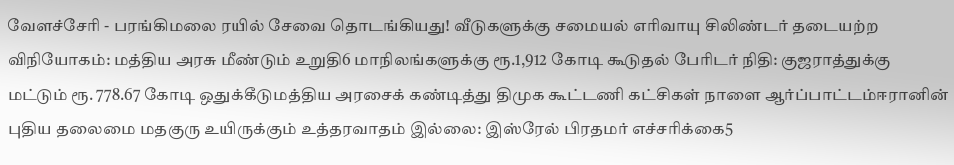வேளச்சேரி - பரங்கிமலை ரயில் சேவை தொடங்கியது! வீடுகளுக்கு சமையல் எரிவாயு சிலிண்டர் தடையற்ற விநியோகம்: மத்திய அரசு மீண்டும் உறுதி6 மாநிலங்களுக்கு ரூ.1,912 கோடி கூடுதல் பேரிடர் நிதி: குஜராத்துக்கு மட்டும் ரூ. 778.67 கோடி ஒதுக்கீடுமத்திய அரசைக் கண்டித்து திமுக கூட்டணி கட்சிகள் நாளை ஆர்ப்பாட்டம்ஈரானின் புதிய தலைமை மதகுரு உயிருக்கும் உத்தரவாதம் இல்லை: இஸ்ரேல் பிரதமர் எச்சரிக்கை5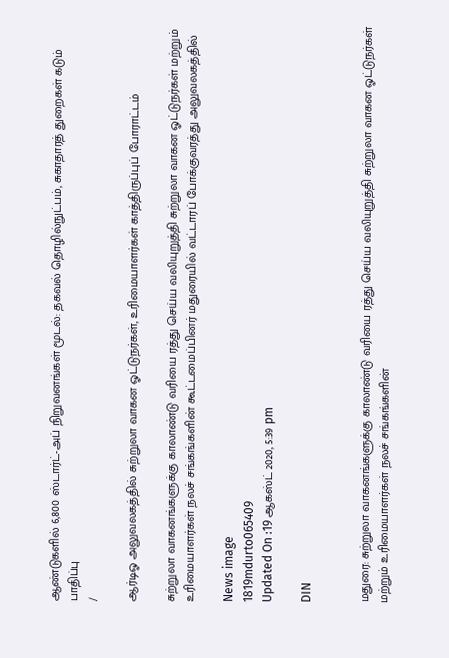ஆண்டுகளில் 6,800 ஸ்டார்ட்-அப் நிறுவனங்கள் மூடல்: தகவல் தொழில்நுட்பம், சுகாதாரத் துறைகள் கடும் பாதிப்பு
/

ஆர்டிஓ அலுவலகத்தில் சுற்றுலா வாகன ஓட்டுநர்கள், உரிமையாளர்கள் காத்திருப்புப் போராட்டம்

சுற்றுலா வாகனங்களுக்கு காலாண்டு வரியை ரத்து செய்ய வலியுறுத்தி சுற்றுலா வாகன ஓட்டுநர்கள் மற்றும் உரிமையாளர்கள் நலச் சங்கங்களின் கூட்டமைப்பினர் மதுரையில் வட்டாரப் போக்குவரத்து அலுவலகத்தில்

News image
1819mdurto065409
Updated On :19 ஆகஸ்ட் 2020, 5:39 pm

DIN


மதுரை: சுற்றுலா வாகனங்களுக்கு காலாண்டு வரியை ரத்து செய்ய வலியுறுத்தி சுற்றுலா வாகன ஓட்டுநர்கள் மற்றும் உரிமையாளர்கள் நலச் சங்கங்களின்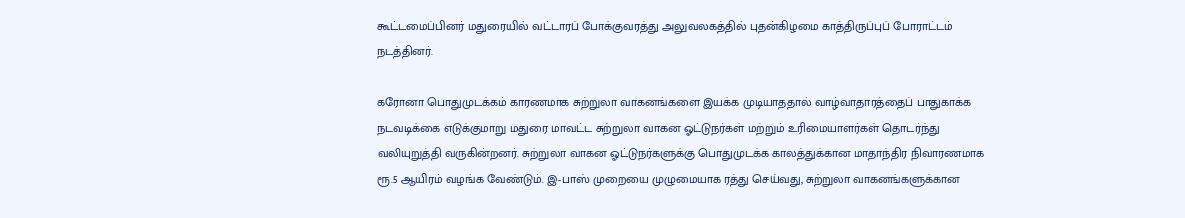கூட்டமைப்பினர் மதுரையில் வட்டாரப் போக்குவரத்து அலுவலகத்தில் புதன்கிழமை காத்திருப்புப் போராட்டம் நடத்தினர்.

கரோனா பொதுமுடக்கம் காரணமாக சுற்றுலா வாகனங்களை இயக்க முடியாததால் வாழ்வாதாரத்தைப் பாதுகாக்க நடவடிக்கை எடுக்குமாறு மதுரை மாவட்ட சுற்றுலா வாகன ஓட்டுநர்கள் மற்றும் உரிமையாளர்கள் தொடர்ந்து வலியுறுத்தி வருகின்றனர். சுற்றுலா வாகன ஓட்டுநர்களுக்கு பொதுமுடக்க காலத்துக்கான மாதாந்திர நிவாரணமாக ரூ.5 ஆயிரம் வழங்க வேண்டும். இ-பாஸ் முறையை முழுமையாக ரத்து செய்வது, சுற்றுலா வாகனங்களுக்கான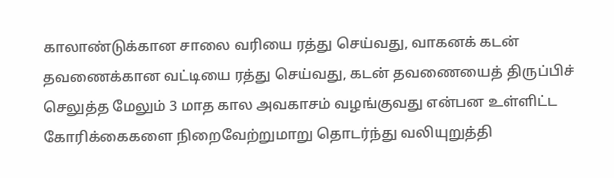காலாண்டுக்கான சாலை வரியை ரத்து செய்வது, வாகனக் கடன் தவணைக்கான வட்டியை ரத்து செய்வது, கடன் தவணையைத் திருப்பிச் செலுத்த மேலும் 3 மாத கால அவகாசம் வழங்குவது என்பன உள்ளிட்ட கோரிக்கைகளை நிறைவேற்றுமாறு தொடர்ந்து வலியுறுத்தி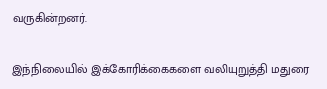வருகின்றனர்.

இந்நிலையில் இக்கோரிக்கைகளை வலியுறுத்தி மதுரை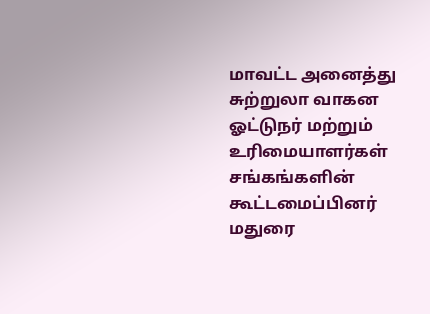மாவட்ட அனைத்து சுற்றுலா வாகன ஓட்டுநர் மற்றும் உரிமையாளர்கள் சங்கங்களின் கூட்டமைப்பினர் மதுரை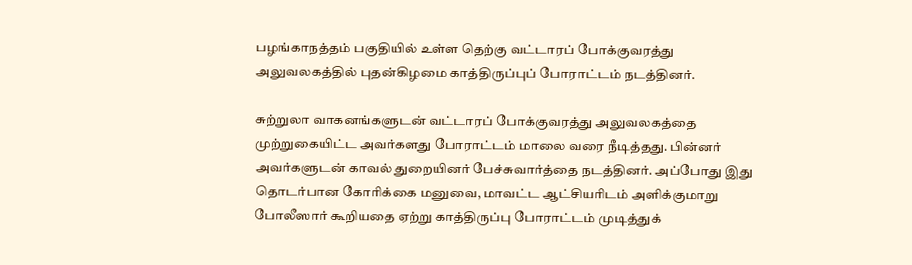பழங்காநத்தம் பகுதியில் உள்ள தெற்கு வட்டாரப் போக்குவரத்து அலுவலகத்தில் புதன்கிழமை காத்திருப்புப் போராட்டம் நடத்தினர்.

சுற்றுலா வாகனங்களுடன் வட்டாரப் போக்குவரத்து அலுவலகத்தை முற்றுகையிட்ட அவர்களது போராட்டம் மாலை வரை நீடித்தது. பின்னர் அவர்களுடன் காவல் துறையினர் பேச்சுவார்த்தை நடத்தினர். அப்போது இது தொடர்பான கோரிக்கை மனுவை, மாவட்ட ஆட்சியரிடம் அளிக்குமாறு போலீஸார் கூறியதை ஏற்று காத்திருப்பு போராட்டம் முடித்துக்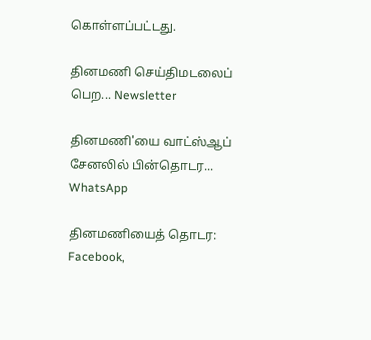கொள்ளப்பட்டது.

தினமணி செய்திமடலைப் பெற... Newsletter

தினமணி'யை வாட்ஸ்ஆப் சேனலில் பின்தொடர... WhatsApp

தினமணியைத் தொடர: Facebook,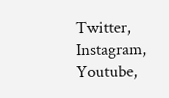Twitter, Instagram, Youtube,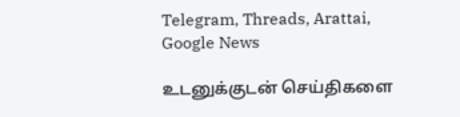Telegram, Threads, Arattai, Google News

உடனுக்குடன் செய்திகளை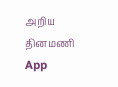அறிய தினமணி App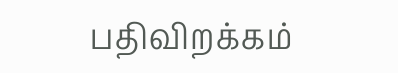பதிவிறக்கம்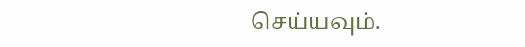செய்யவும்.